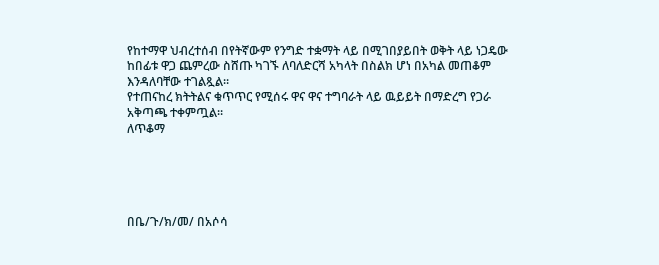የከተማዋ ህብረተሰብ በየትኛውም የንግድ ተቋማት ላይ በሚገበያይበት ወቅት ላይ ነጋዴው ከበፊቱ ዋጋ ጨምረው ስሸጡ ካገኙ ለባለድርሻ አካላት በስልክ ሆነ በአካል መጠቆም እንዳለባቸው ተገልጿል።
የተጠናከረ ክትትልና ቁጥጥር የሚሰሩ ዋና ዋና ተግባራት ላይ ዉይይት በማድረግ የጋራ አቅጣጫ ተቀምጧል።
ለጥቆማ





በቤ/ጉ/ክ/መ/ በአሶሳ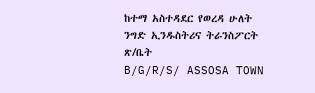ከተማ አስተዳደር የወረዳ ሁለት ንግድ ኢንዱስትሪና ትራንስፖርት ጽ/ቤት
B/G/R/S/ ASSOSA TOWN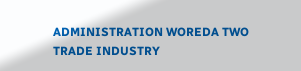ADMINISTRATION WOREDA TWO TRADE INDUSTRY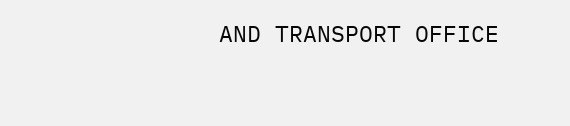AND TRANSPORT OFFICE